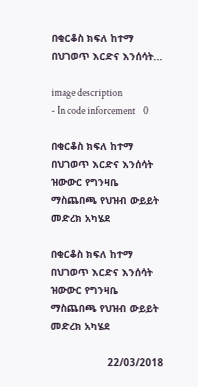በቂርቆስ ክፍለ ከተማ በህገወጥ እርድና እንሰሳት...

image description
- In code inforcement    0

በቂርቆስ ክፍለ ከተማ በህገወጥ እርድና እንሰሳት ዝውውር የግንዛቤ ማስጨበጫ የህዝብ ውይይት መድረክ አካሄደ

በቂርቆስ ክፍለ ከተማ በህገወጥ እርድና እንሰሳት ዝውውር የግንዛቤ ማስጨበጫ የህዝብ ውይይት መድረክ አካሄደ

                   22/03/2018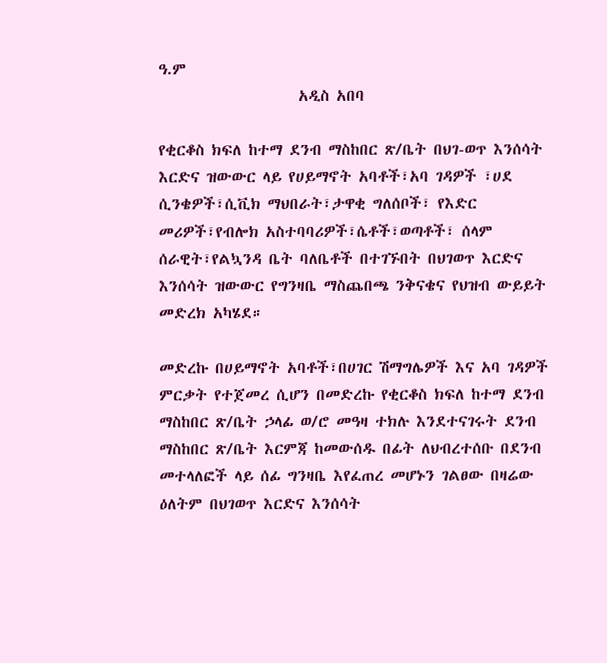ዓ.ም
                    አዲስ አበባ

የቂርቆስ ክፍለ ከተማ ደንብ ማስከበር ጽ/ቤት በህገ-ወጥ እንሰሳት እርድና ዝውውር ላይ የሀይማኖት አባቶች፣አባ ገዳዎች ፣ሀደ ሲንቄዎች፣ሲቪክ ማህበራት፣ታዋቂ ግለሰቦች፣ የእድር መሪዎች፣የብሎክ አስተባባሪዎች፣ሴቶች፣ወጣቶች፣ ሰላም ሰራዊት፣የልኳንዳ ቤት ባለቤቶች በተገኙበት በህገወጥ እርድና እንሰሳት ዝውውር የግንዛቤ ማስጨበጫ ንቅናቄና የህዝብ ውይይት መድረክ አካሄደ።

መድረኩ በሀይማኖት አባቶች፣በሀገር ሽማግሌዎች እና አባ ገዳዎች ምርቃት የተጀመረ ሲሆን በመድረኩ የቂርቆስ ክፍለ ከተማ ደንብ ማስከበር ጽ/ቤት ኃላፊ ወ/ሮ መዓዛ ተክሉ እንደተናገሩት ደንብ ማስከበር ጽ/ቤት እርምጃ ከመውሰዱ በፊት ለህብረተሰቡ በደንብ መተላለፎች ላይ ሰፊ ግንዛቤ እየፈጠረ መሆኑን ገልፀው በዛሬው ዕለትም በህገወጥ እርድና እንሰሳት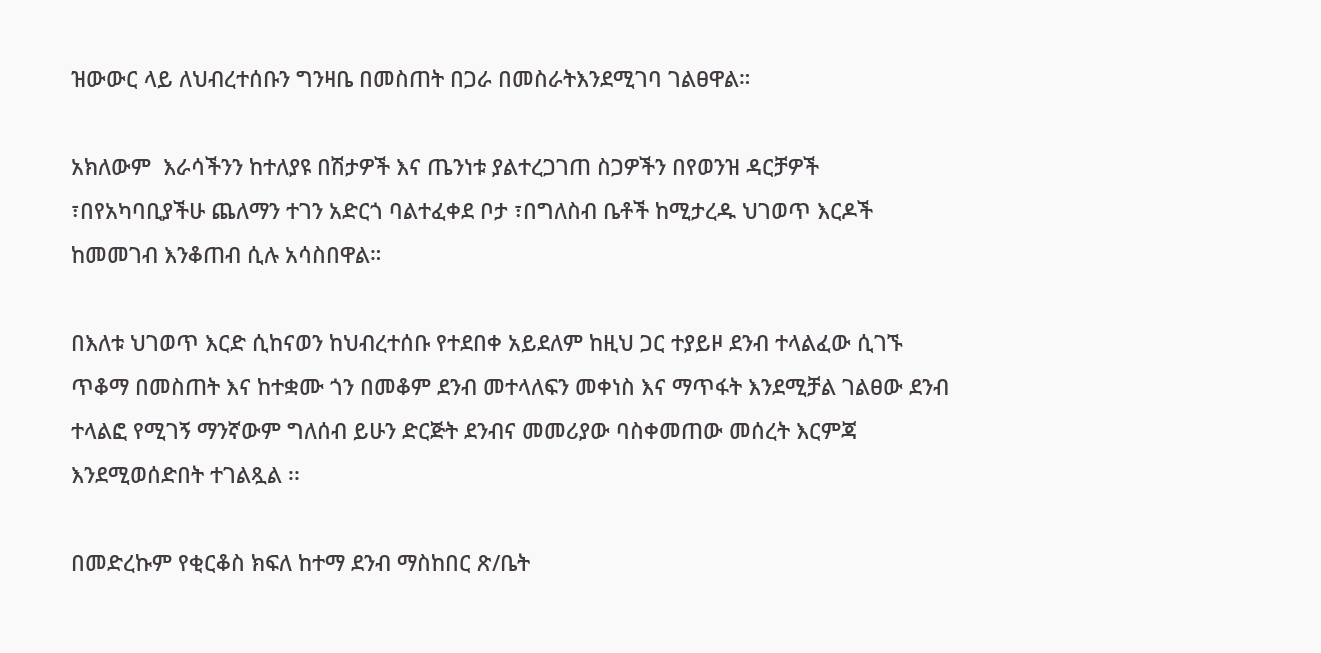ዝውውር ላይ ለህብረተሰቡን ግንዛቤ በመስጠት በጋራ በመስራትእንደሚገባ ገልፀዋል።

አክለውም  እራሳችንን ከተለያዩ በሽታዎች እና ጤንነቱ ያልተረጋገጠ ስጋዎችን በየወንዝ ዳርቻዎች ፣በየአካባቢያችሁ ጨለማን ተገን አድርጎ ባልተፈቀደ ቦታ ፣በግለስብ ቤቶች ከሚታረዱ ህገወጥ እርዶች ከመመገብ እንቆጠብ ሲሉ አሳስበዋል።

በእለቱ ህገወጥ እርድ ሲከናወን ከህብረተሰቡ የተደበቀ አይደለም ከዚህ ጋር ተያይዞ ደንብ ተላልፈው ሲገኙ  ጥቆማ በመስጠት እና ከተቋሙ ጎን በመቆም ደንብ መተላለፍን መቀነስ እና ማጥፋት እንደሚቻል ገልፀው ደንብ ተላልፎ የሚገኝ ማንኛውም ግለሰብ ይሁን ድርጅት ደንብና መመሪያው ባስቀመጠው መሰረት እርምጃ እንደሚወሰድበት ተገልጿል ፡፡

በመድረኩም የቂርቆስ ክፍለ ከተማ ደንብ ማስከበር ጽ/ቤት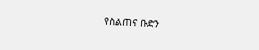የስልጠና ቡድን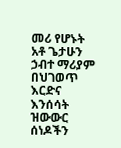መሪ የሆኑት አቶ ጌታሁን ኃብተ ማሪያም በህገወጥ እርድና እንሰሳት ዝውውር ሰነዶችን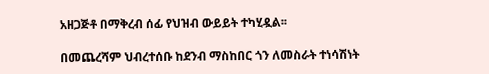አዘጋጅቶ በማቅረብ ሰፊ የህዝብ ውይይት ተካሂዷል፡፡

በመጨረሻም ህብረተሰቡ ከደንብ ማስከበር ጎን ለመስራት ተነሳሽነት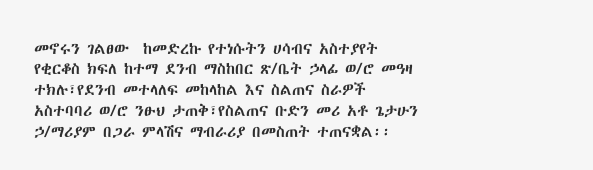መኖሩን ገልፀው  ከመድረኩ የተነሱትን ሀሳብና አስተያየት የቂርቆስ ክፍለ ከተማ ደንብ ማስከበር ጽ/ቤት ኃላፊ ወ/ሮ መዓዛ ተክሉ፣የደንብ መተላለፍ መከላከል እና ስልጠና ስራዎች አስተባባሪ ወ/ሮ ንፁህ ታጠቅ፣የስልጠና ቡድን መሪ አቶ ጌታሁን ኃ/ማሪያም በጋራ ምላሽና ማብራሪያ በመስጠት ተጠናቋል፡፡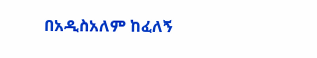በአዲስአለም ከፈለኝ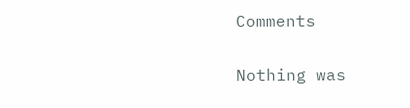Comments

Nothing was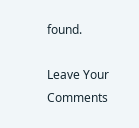found.

Leave Your Comments